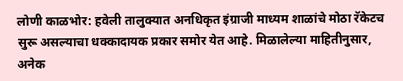लोणी काळभोर: हवेली तालुक्यात अनधिकृत इंग्राजी माध्यम शाळांचे मोठा रॅकेटच सुरू असल्याचा धक्कादायक प्रकार समोर येत आहे. मिळालेल्या माहितीनुसार, अनेक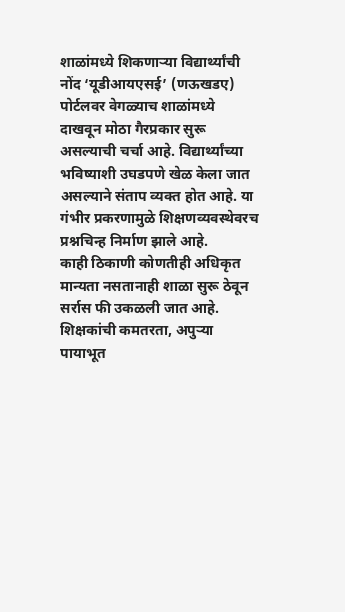शाळांमध्ये शिकणाऱ्या विद्यार्थ्यांची नोंद ‘यूडीआयएसई’ (णऊखडए) पोर्टलवर वेगळ्याच शाळांमध्ये दाखवून मोठा गैरप्रकार सुरू असल्याची चर्चा आहे. विद्यार्थ्यांच्या भविष्याशी उघडपणे खेळ केला जात असल्याने संताप व्यक्त होत आहे. या गंभीर प्रकरणामुळे शिक्षणव्यवस्थेवरच प्रश्नचिन्ह निर्माण झाले आहे.
काही ठिकाणी कोणतीही अधिकृत मान्यता नसतानाही शाळा सुरू ठेवून सर्रास फी उकळली जात आहे. शिक्षकांची कमतरता, अपुऱ्या पायाभूत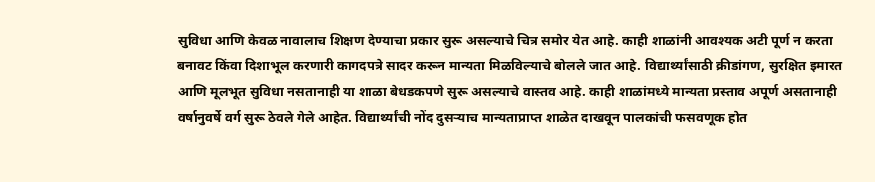सुविधा आणि केवळ नावालाच शिक्षण देण्याचा प्रकार सुरू असल्याचे चित्र समोर येत आहे. काही शाळांनी आवश्यक अटी पूर्ण न करता बनावट किंवा दिशाभूल करणारी कागदपत्रे सादर करून मान्यता मिळविल्याचे बोलले जात आहे. विद्यार्थ्यांसाठी क्रीडांगण, सुरक्षित इमारत आणि मूलभूत सुविधा नसतानाही या शाळा बेधडकपणे सुरू असल्याचे वास्तव आहे. काही शाळांमध्ये मान्यता प्रस्ताव अपूर्ण असतानाही वर्षानुवर्षे वर्ग सुरू ठेवले गेले आहेत. विद्यार्थ्यांची नोंद दुसऱ्याच मान्यताप्राप्त शाळेत दाखवून पालकांची फसवणूक होत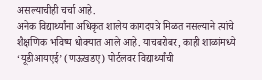असल्याचीही चर्चा आहे.
अनेक विद्यार्थ्यांना अधिकृत शालेय कागदपत्रे मिळत नसल्याने त्यांचे शैक्षणिक भविष्य धोक्यात आले आहे. याचबरोबर, काही शाळांमध्ये ‘यूडीआयएई’ (णऊखडए) पोर्टलवर विद्यार्थ्यांची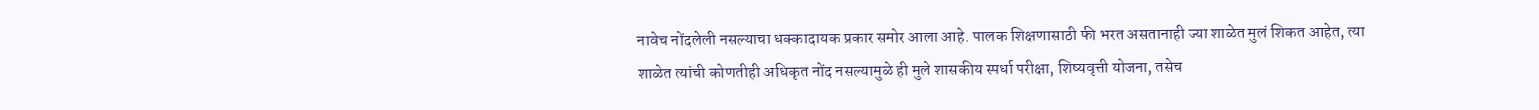नावेच नोंदलेली नसल्याचा धक्कादायक प्रकार समोर आला आहे. पालक शिक्षणासाठी फी भरत असतानाही ज्या शाळेत मुलं शिकत आहेत, त्या शाळेत त्यांची कोणतीही अधिकृत नोंद नसल्यामुळे ही मुले शासकीय स्पर्धा परीक्षा, शिष्यवृत्ती योजना, तसेच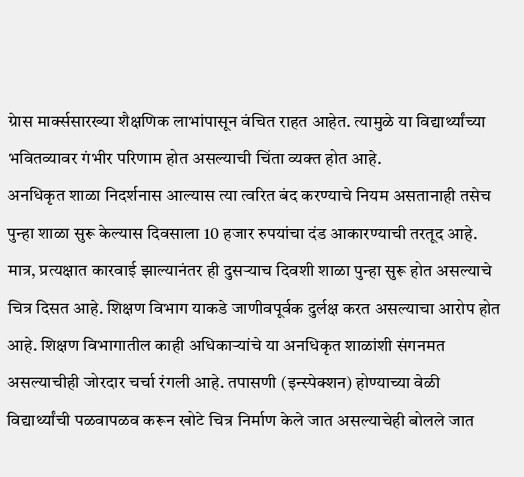ग्रेास मार्क्ससारख्या शैक्षणिक लाभांपासून वंचित राहत आहेत. त्यामुळे या विद्यार्थ्यांच्या भवितव्यावर गंभीर परिणाम होत असल्याची चिंता व्यक्त होत आहे.
अनधिकृत शाळा निदर्शनास आल्यास त्या त्वरित बंद करण्याचे नियम असतानाही तसेच पुन्हा शाळा सुरू केल्यास दिवसाला 10 हजार रुपयांचा दंड आकारण्याची तरतूद आहे. मात्र, प्रत्यक्षात कारवाई झाल्यानंतर ही दुसऱ्याच दिवशी शाळा पुन्हा सुरू होत असल्याचे चित्र दिसत आहे. शिक्षण विभाग याकडे जाणीवपूर्वक दुर्लक्ष करत असल्याचा आरोप होत आहे. शिक्षण विभागातील काही अधिकाऱ्यांचे या अनधिकृत शाळांशी संगनमत असल्याचीही जोरदार चर्चा रंगली आहे. तपासणी (इन्स्पेक्शन) होण्याच्या वेळी विद्यार्थ्यांची पळवापळव करून खोटे चित्र निर्माण केले जात असल्याचेही बोलले जात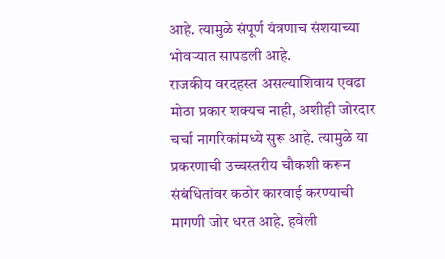आहे. त्यामुळे संपूर्ण यंत्रणाच संशयाच्या भोवऱ्यात सापडली आहे.
राजकीय वरदहस्त असल्याशिवाय एवढा मोठा प्रकार शक्यच नाही, अशीही जोरदार चर्चा नागरिकांमध्ये सुरू आहे. त्यामुळे या प्रकरणाची उच्चस्तरीय चौकशी करून संबंधितांवर कठोर कारवाई करण्याची मागणी जोर धरत आहे. हवेली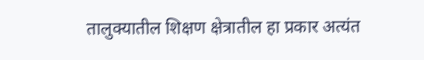तालुक्यातील शिक्षण क्षेत्रातील हा प्रकार अत्यंत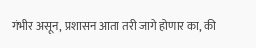गंभीर असून, प्रशासन आता तरी जागे होणार का, की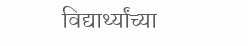विद्यार्थ्यांच्या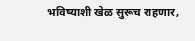भविष्याशी खेळ सुरूच राहणार,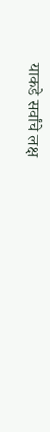याकडे सर्वांचे लक्ष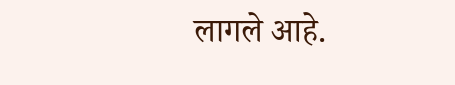लागले आहे.